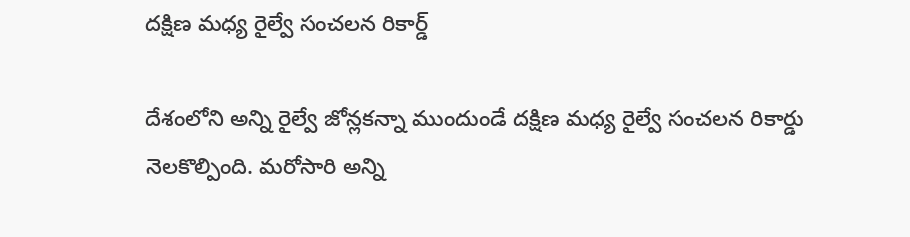దక్షిణ మధ్య రైల్వే సంచలన రికార్డ్

దేశంలోని అన్ని రైల్వే జోన్లకన్నా ముందుండే దక్షిణ మధ్య రైల్వే సంచలన రికార్డు నెలకొల్పింది. మరోసారి అన్ని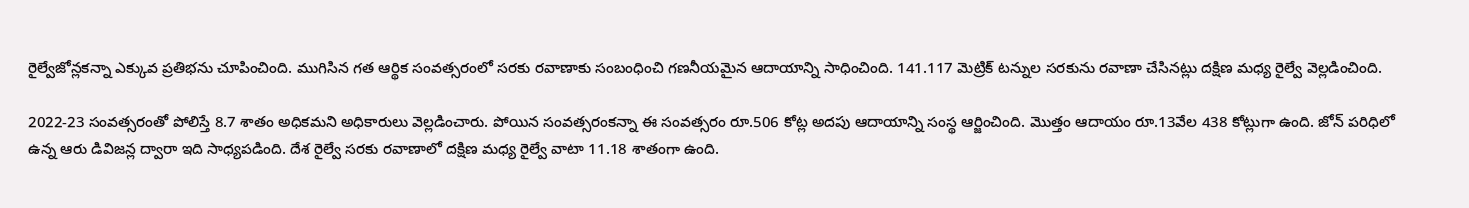రైల్వేజోన్లకన్నా ఎక్కువ ప్రతిభను చూపించింది. ముగిసిన గత ఆర్థిక సంవత్సరంలో సరకు రవాణాకు సంబంధించి గణనీయమైన ఆదాయాన్ని సాధించింది. 141.117 మెట్రిక్ టన్నుల సరకును రవాణా చేసినట్లు దక్షిణ మధ్య రైల్వే వెల్లడించింది.

2022-23 సంవత్సరంతో పోలిస్తే 8.7 శాతం అధికమని అధికారులు వెల్లడించారు. పోయిన సంవత్సరంకన్నా ఈ సంవత్సరం రూ.506 కోట్ల అదపు ఆదాయాన్ని సంస్థ ఆర్జించింది. మొత్తం ఆదాయం రూ.13వేల 438 కోట్లుగా ఉంది. జోన్ పరిధిలో ఉన్న ఆరు డివిజన్ల ద్వారా ఇది సాధ్యపడింది. దేశ రైల్వే సరకు రవాణాలో దక్షిణ మధ్య రైల్వే వాటా 11.18 శాతంగా ఉంది.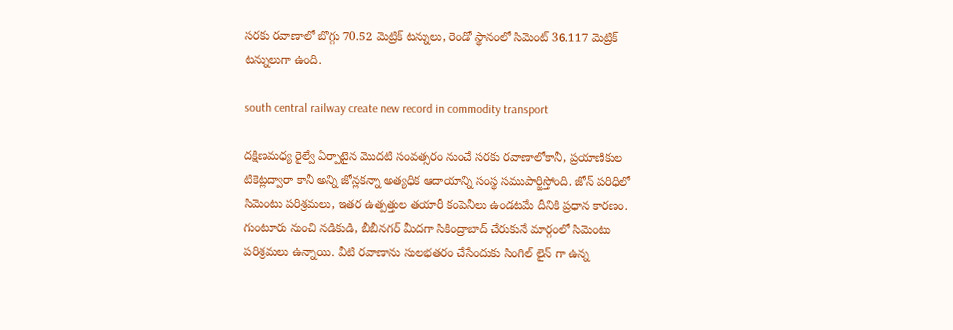సరకు రవాణాలో బొగ్గు 70.52 మెట్రిక్ టన్నులు, రెండో స్థానంలో సిమెంట్ 36.117 మెట్రిక్ టన్నులుగా ఉంది.

south central railway create new record in commodity transport

దక్షిణమధ్య రైల్వే ఏర్పాటైన మొదటి సంవత్సరం నుంచే సరకు రవాణాలోకానీ, ప్రయాణికుల టికెట్లద్వారా కానీ అన్ని జోన్లకన్నా అత్యధిక ఆదాయాన్ని సంస్థ సముపార్జిస్తోంది. జోన్ పరిధిలో సిమెంటు పరిశ్రమలు, ఇతర ఉత్పత్తుల తయారీ కంపెనీలు ఉండటమే దీనికి ప్రధాన కారణం. గుంటూరు నుంచి నడికుడి, బీబీనగర్ మీదగా సికింద్రాబాద్ చేరుకునే మార్గంలో సిమెంటు పరిశ్రమలు ఉన్నాయి. వీటి రవాణాను సులభతరం చేసేందుకు సింగిల్ లైన్ గా ఉన్న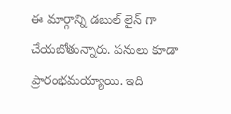ఈ మార్గాన్ని డబుల్ లైన్ గా చేయబోతున్నారు. పనులు కూడా ప్రారంభమయ్యాయి. ఇది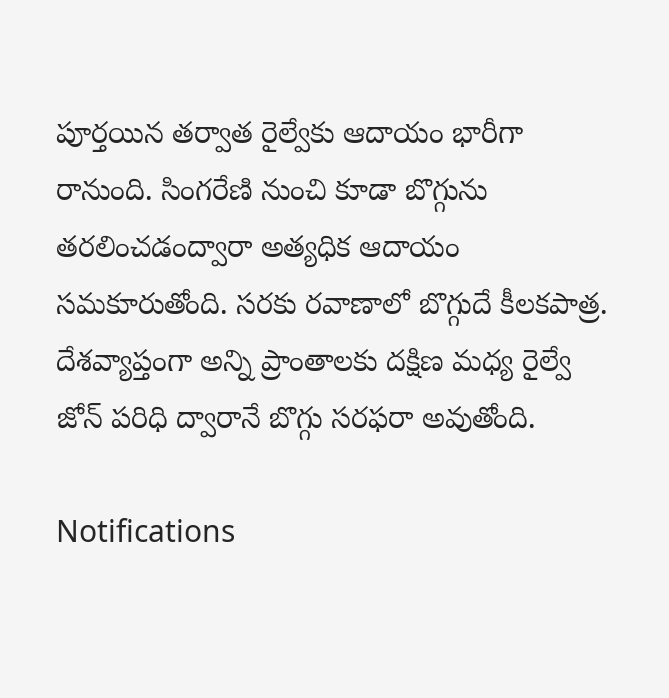పూర్తయిన తర్వాత రైల్వేకు ఆదాయం భారీగా రానుంది. సింగరేణి నుంచి కూడా బొగ్గును తరలించడంద్వారా అత్యధిక ఆదాయం సమకూరుతోంది. సరకు రవాణాలో బొగ్గుదే కీలకపాత్ర. దేశవ్యాప్తంగా అన్ని ప్రాంతాలకు దక్షిణ మధ్య రైల్వే జోన్ పరిధి ద్వారానే బొగ్గు సరఫరా అవుతోంది.

Notifications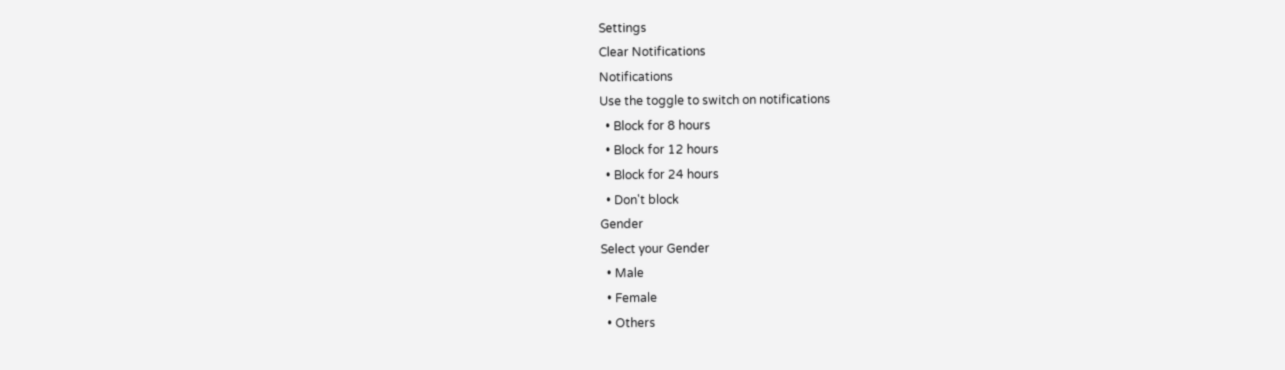Settings
Clear Notifications
Notifications
Use the toggle to switch on notifications
  • Block for 8 hours
  • Block for 12 hours
  • Block for 24 hours
  • Don't block
Gender
Select your Gender
  • Male
  • Female
  • Others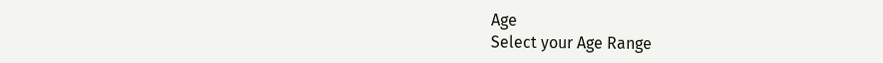Age
Select your Age Range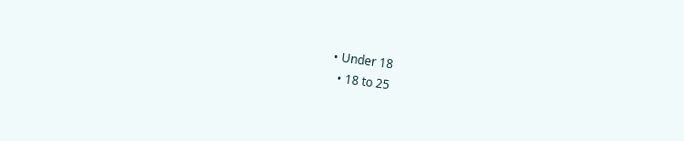• Under 18
  • 18 to 25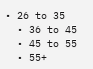• 26 to 35
  • 36 to 45
  • 45 to 55
  • 55+